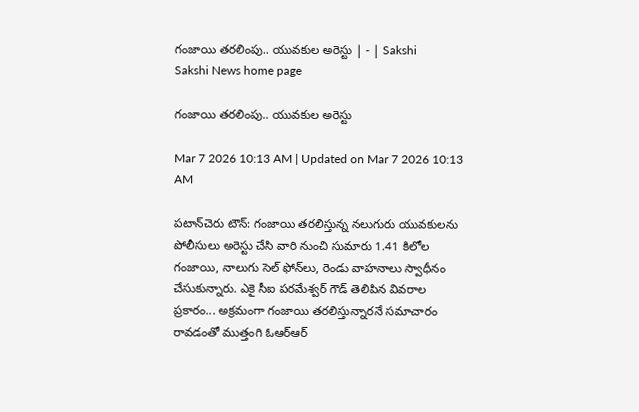గంజాయి తరలింపు.. యువకుల అరెస్టు | - | Sakshi
Sakshi News home page

గంజాయి తరలింపు.. యువకుల అరెస్టు

Mar 7 2026 10:13 AM | Updated on Mar 7 2026 10:13 AM

పటాన్‌చెరు టౌన్‌: గంజాయి తరలిస్తున్న నలుగురు యువకులను పోలీసులు అరెస్టు చేసి వారి నుంచి సుమారు 1.41 కిలోల గంజాయి, నాలుగు సెల్‌ ఫోన్‌లు, రెండు వాహనాలు స్వాధీనం చేసుకున్నారు. ఎకై సీఐ పరమేశ్వర్‌ గౌడ్‌ తెలిపిన వివరాల ప్రకారం... అక్రమంగా గంజాయి తరలిస్తున్నారనే సమాచారం రావడంతో ముత్తంగి ఓఆర్‌ఆర్‌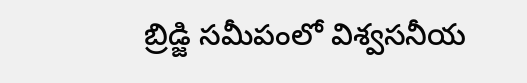బ్రిడ్జి సమీపంలో విశ్వసనీయ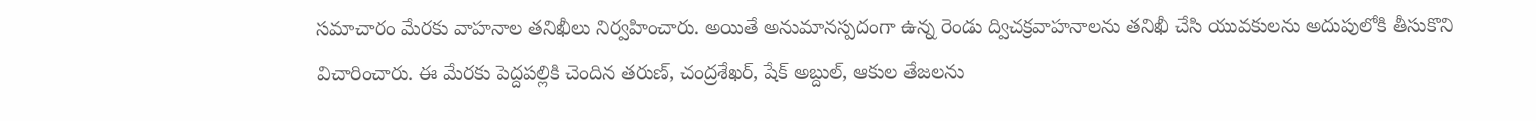సమాచారం మేరకు వాహనాల తనిఖీలు నిర్వహించారు. అయితే అనుమానస్పదంగా ఉన్న రెండు ద్విచక్రవాహనాలను తనిఖీ చేసి యువకులను అదుపులోకి తీసుకొని విచారించారు. ఈ మేరకు పెద్దపల్లికి చెందిన తరుణ్‌, చంద్రశేఖర్‌, షేక్‌ అబ్దుల్‌, ఆకుల తేజలను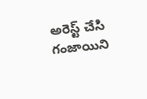అరెస్ట్‌ చేసి గంజాయిని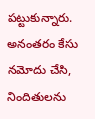పట్టుకున్నారు. అనంతరం కేసు నమోదు చేసి, నిందితులను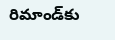రిమాండ్‌కు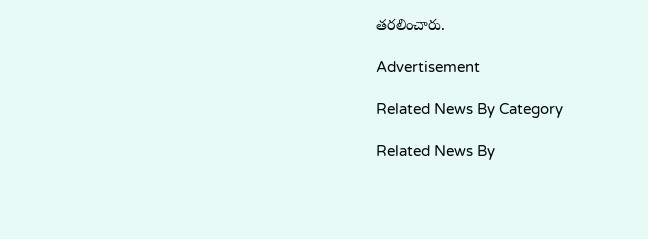తరలించారు.

Advertisement

Related News By Category

Related News By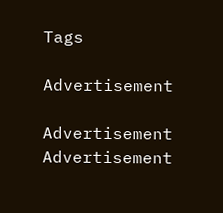Tags

Advertisement

Advertisement
Advertisement